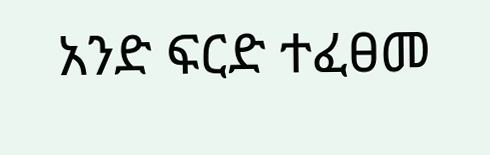አንድ ፍርድ ተፈፀመ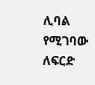ሊባል የሚገባው ለፍርድ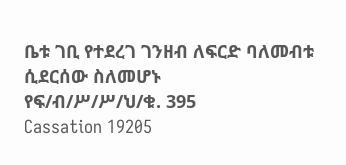ቤቱ ገቢ የተደረገ ገንዘብ ለፍርድ ባለመብቱ ሲደርሰው ስለመሆኑ
የፍ/ብ/ሥ/ሥ/ህ/ቁ. 395
Cassation 19205